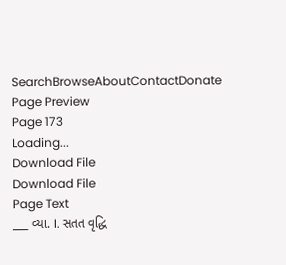SearchBrowseAboutContactDonate
Page Preview
Page 173
Loading...
Download File
Download File
Page Text
___ વ્યા. I. સતત વૃદ્ધિ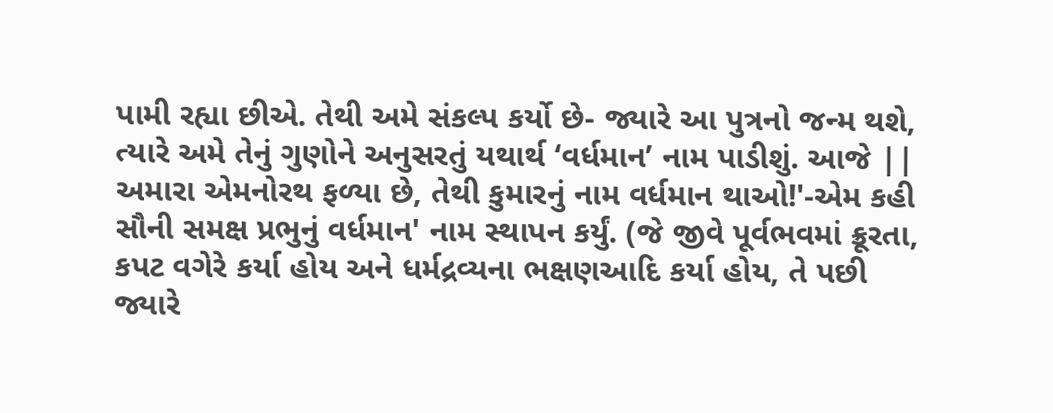પામી રહ્યા છીએ. તેથી અમે સંકલ્પ કર્યો છે- જ્યારે આ પુત્રનો જન્મ થશે, ત્યારે અમે તેનું ગુણોને અનુસરતું યથાર્થ ‘વર્ધમાન’ નામ પાડીશું. આજે || અમારા એમનોરથ ફળ્યા છે, તેથી કુમારનું નામ વર્ધમાન થાઓ!'-એમ કહી સૌની સમક્ષ પ્રભુનું વર્ધમાન' નામ સ્થાપન કર્યું. (જે જીવે પૂર્વભવમાં ક્રૂરતા, કપટ વગેરે કર્યા હોય અને ધર્મદ્રવ્યના ભક્ષણઆદિ કર્યા હોય, તે પછી જ્યારે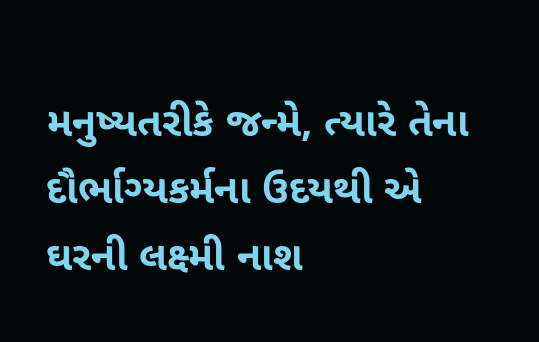મનુષ્યતરીકે જન્મે, ત્યારે તેના દૌર્ભાગ્યકર્મના ઉદયથી એ ઘરની લક્ષ્મી નાશ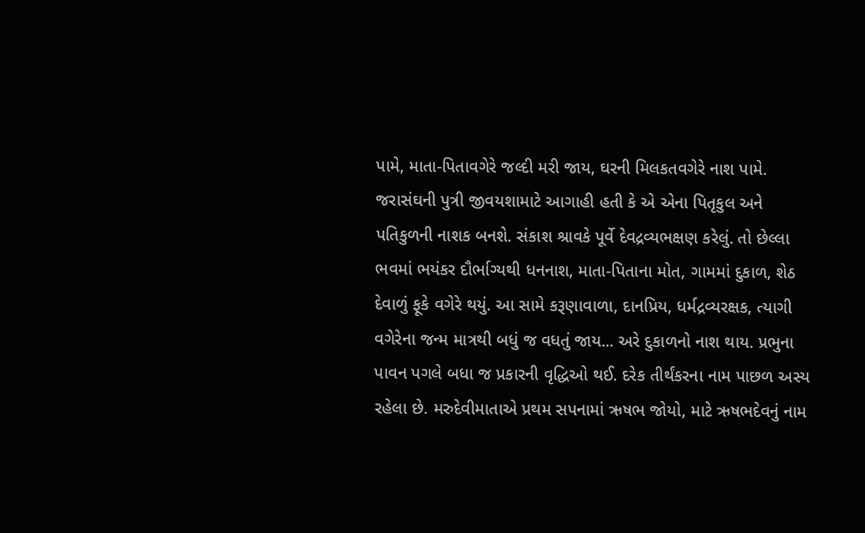પામે, માતા-પિતાવગેરે જલ્દી મરી જાય, ઘરની મિલકતવગેરે નાશ પામે. જરાસંઘની પુત્રી જીવયશામાટે આગાહી હતી કે એ એના પિતૃકુલ અને પતિકુળની નાશક બનશે. સંકાશ શ્રાવકે પૂર્વે દેવદ્રવ્યભક્ષણ કરેલું. તો છેલ્લા ભવમાં ભયંકર દૌર્ભાગ્યથી ધનનાશ, માતા-પિતાના મોત, ગામમાં દુકાળ, શેઠ દેવાળું ફૂકે વગેરે થયું. આ સામે કરૂણાવાળા, દાનપ્રિય, ધર્મદ્રવ્યરક્ષક, ત્યાગી વગેરેના જન્મ માત્રથી બધું જ વધતું જાય... અરે દુકાળનો નાશ થાય. પ્રભુના પાવન પગલે બધા જ પ્રકારની વૃદ્ધિઓ થઈ. દરેક તીર્થંકરના નામ પાછળ અસ્ય રહેલા છે. મરુદેવીમાતાએ પ્રથમ સપનામાં ઋષભ જોયો, માટે ઋષભદેવનું નામ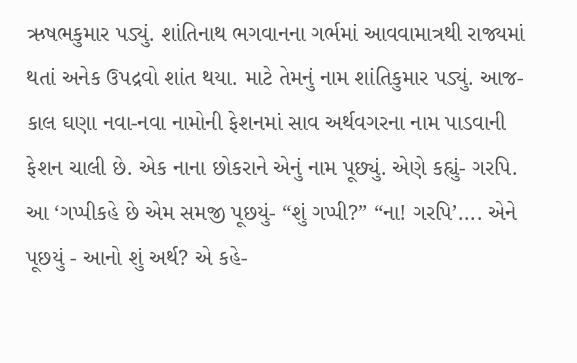ઋષભકુમાર પડ્યું. શાંતિનાથ ભગવાનના ગર્ભમાં આવવામાત્રથી રાજ્યમાં થતાં અનેક ઉપદ્રવો શાંત થયા. માટે તેમનું નામ શાંતિકુમાર પડ્યું. આજ-કાલ ઘણા નવા-નવા નામોની ફેશનમાં સાવ અર્થવગરના નામ પાડવાની ફેશન ચાલી છે. એક નાના છોકરાને એનું નામ પૂછ્યું. એણે કહ્યું- ગરપિ. આ ‘ગપ્પીકહે છે એમ સમજી પૂછયું- “શું ગપ્પી?” “ના! ગરપિ’.... એને પૂછયું - આનો શું અર્થ? એ કહે-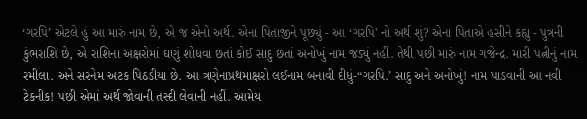‘ગરપિ’ એટલે હું આ મારું નામ છે, એ જ એનો અર્થ. એના પિતાજીને પૂછ્યું - આ ‘ગરપિ' નો અર્થ શું? એના પિતાએ હસીને કહ્યુ - પુત્રની કુંભરાશિ છે, એ રાશિના અક્ષરોમાં ઘણું શોધવા છતાં કોઈ સાદુ છતાં અનોખું નામ જડ્યું નહીં. તેથી પછી મારું નામ ગજેન્દ્ર. મારી પત્નીનું નામ રમીલા. અને સરનેમ અટક પિઠડીયા છે. આ ત્રણેનાપ્રથમાક્ષરો લઈનામ બનાવી દીધું-“ગરપિ.’ સાદુ અને અનોખું! નામ પાડવાની આ નવી ટેકનીક! પછી એમાં અર્થ જોવાની તસ્દી લેવાની નહીં. આમેય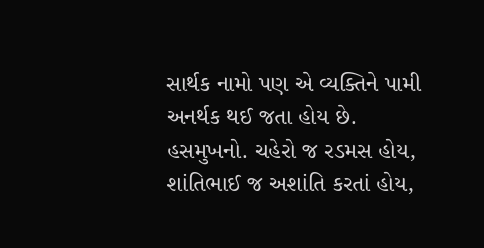સાર્થક નામો પણ એ વ્યક્તિને પામી અનર્થક થઈ જતા હોય છે. હસમુખનો. ચહેરો જ રડમસ હોય, શાંતિભાઈ જ અશાંતિ કરતાં હોય,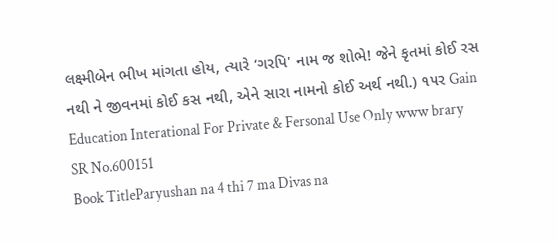લક્ષ્મીબેન ભીખ માંગતા હોય, ત્યારે ‘ગરપિ' નામ જ શોભે! જેને કૃતમાં કોઈ રસ નથી ને જીવનમાં કોઈ કસ નથી, એને સારા નામનો કોઈ અર્થ નથી.) ૧૫ર Gain Education Interational For Private & Fersonal Use Only www brary
SR No.600151
Book TitleParyushan na 4 thi 7 ma Divas na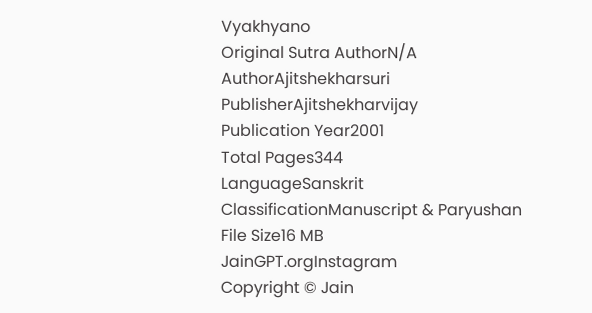Vyakhyano
Original Sutra AuthorN/A
AuthorAjitshekharsuri
PublisherAjitshekharvijay
Publication Year2001
Total Pages344
LanguageSanskrit
ClassificationManuscript & Paryushan
File Size16 MB
JainGPT.orgInstagram
Copyright © Jain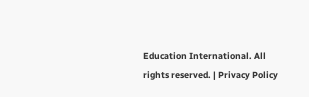Education International. All rights reserved. | Privacy Policy